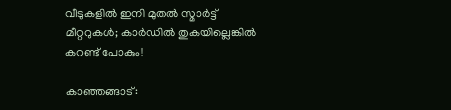വീടുകളില്‍ ഇനി മുതല്‍ സ്മാര്‍ട്ട് മീറ്ററുകള്‍; കാര്‍ഡില്‍ തുകയില്ലെങ്കില്‍ കറണ്ട് പോകും!

കാഞ്ഞങ്ങാട്: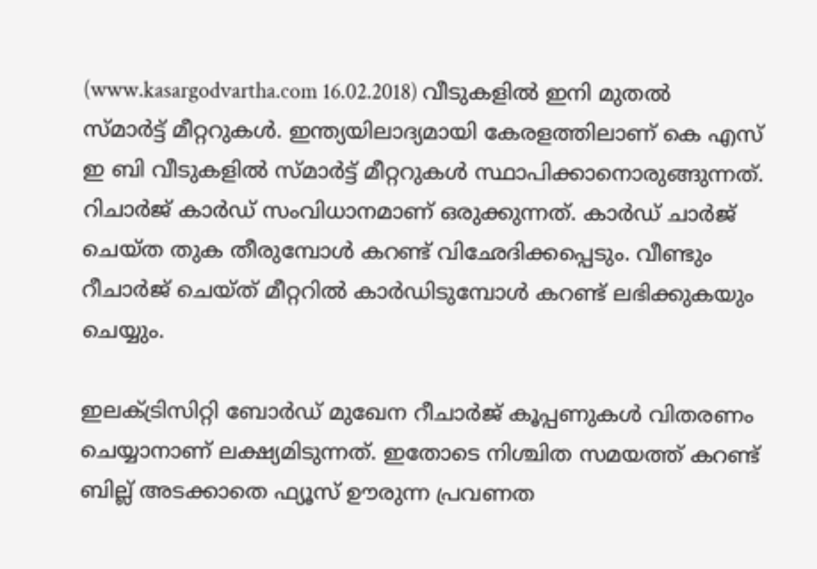(www.kasargodvartha.com 16.02.2018) വീടുകളില്‍ ഇനി മുതല്‍ സ്മാര്‍ട്ട് മീറ്ററുകള്‍. ഇന്ത്യയിലാദ്യമായി കേരളത്തിലാണ് കെ എസ് ഇ ബി വീടുകളില്‍ സ്മാര്‍ട്ട് മീറ്ററുകള്‍ സ്ഥാപിക്കാനൊരുങ്ങുന്നത്. റിചാര്‍ജ് കാര്‍ഡ് സംവിധാനമാണ് ഒരുക്കുന്നത്. കാര്‍ഡ് ചാര്‍ജ് ചെയ്ത തുക തീരുമ്പോള്‍ കറണ്ട് വിഛേദിക്കപ്പെടും. വീണ്ടും റീചാര്‍ജ് ചെയ്ത് മീറ്ററില്‍ കാര്‍ഡിടുമ്പോള്‍ കറണ്ട് ലഭിക്കുകയും ചെയ്യും.

ഇലക്ട്രിസിറ്റി ബോര്‍ഡ് മുഖേന റീചാര്‍ജ് കൂപ്പണുകള്‍ വിതരണം ചെയ്യാനാണ് ലക്ഷ്യമിടുന്നത്. ഇതോടെ നിശ്ചിത സമയത്ത് കറണ്ട് ബില്ല് അടക്കാതെ ഫ്യൂസ് ഊരുന്ന പ്രവണത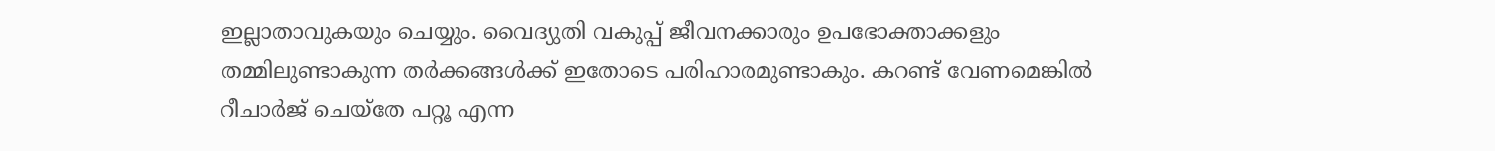ഇല്ലാതാവുകയും ചെയ്യും. വൈദ്യുതി വകുപ്പ് ജീവനക്കാരും ഉപഭോക്താക്കളും തമ്മിലുണ്ടാകുന്ന തര്‍ക്കങ്ങള്‍ക്ക് ഇതോടെ പരിഹാരമുണ്ടാകും. കറണ്ട് വേണമെങ്കില്‍ റീചാര്‍ജ് ചെയ്‌തേ പറ്റൂ എന്ന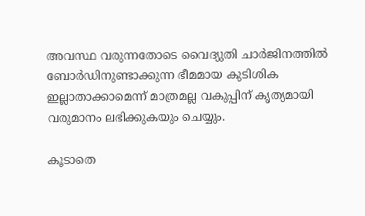അവസ്ഥ വരുന്നതോടെ വൈദ്യുതി ചാര്‍ജിനത്തില്‍ ബോര്‍ഡിനുണ്ടാക്കുന്ന ഭീമമായ കുടിശിക ഇല്ലാതാക്കാമെന്ന് മാത്രമല്ല വകുപ്പിന് കൃത്യമായി വരുമാനം ലഭിക്കുകയും ചെയ്യും.

കൂടാതെ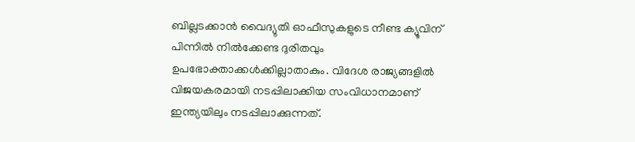ബില്ലടക്കാന്‍ വൈദ്യുതി ഓഫീസുകളുടെ നീണ്ട ക്യൂവിന് പിന്നില്‍ നില്‍ക്കേണ്ട ദുരിതവും ഉപഭോക്താക്കള്‍ക്കില്ലാതാകും. വിദേശ രാജ്യങ്ങളില്‍ വിജയകരമായി നടപ്പിലാക്കിയ സംവിധാനമാണ് ഇന്ത്യയിലും നടപ്പിലാക്കുന്നത്.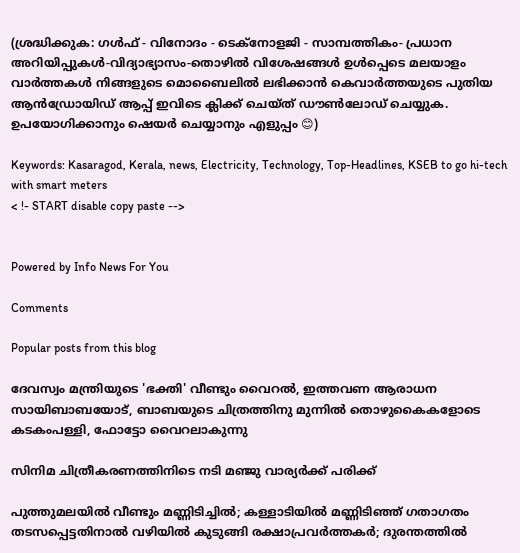(ശ്രദ്ധിക്കുക: ഗൾഫ് - വിനോദം - ടെക്നോളജി - സാമ്പത്തികം- പ്രധാന അറിയിപ്പുകൾ-വിദ്യാഭ്യാസം-തൊഴിൽ വിശേഷങ്ങൾ ഉൾപ്പെടെ മലയാളം വാർത്തകൾ നിങ്ങളുടെ മൊബൈലിൽ ലഭിക്കാൻ കെവാർത്തയുടെ പുതിയ ആൻഡ്രോയിഡ് ആപ്പ് ഇവിടെ ക്ലിക്ക് ചെയ്ത് ഡൗൺലോഡ് ചെയ്യുക. ഉപയോഗിക്കാനും ഷെയർ ചെയ്യാനും എളുപ്പം 😊)

Keywords: Kasaragod, Kerala, news, Electricity, Technology, Top-Headlines, KSEB to go hi-tech with smart meters
< !- START disable copy paste -->


Powered by Info News For You

Comments

Popular posts from this blog

ദേവസ്വം മന്ത്രിയുടെ 'ഭക്തി' വീണ്ടും വൈറല്‍, ഇത്തവണ ആരാധന സായിബാബയോട്, ബാബയുടെ ചിത്രത്തിനു മുന്നില്‍ തൊഴുകൈകളോടെ കടകംപള്ളി, ഫോട്ടോ വൈറലാകുന്നു

സിനിമ ചിത്രീകരണത്തിനിടെ നടി മഞ്ജു വാര്യര്‍ക്ക് പരിക്ക്

പുത്തുമലയില്‍ വീണ്ടും മണ്ണിടിച്ചില്‍; കള്ളാടിയില്‍ മണ്ണിടിഞ്ഞ് ഗതാഗതം തടസപ്പെട്ടതിനാല്‍ വഴിയില്‍ കുടുങ്ങി രക്ഷാപ്രവര്‍ത്തകര്‍; ദുരന്തത്തില്‍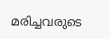മരിച്ചവരുടെ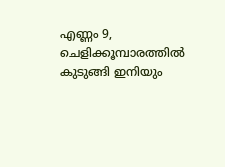എണ്ണം 9, ചെളിക്കൂമ്പാരത്തില്‍ കുടുങ്ങി ഇനിയും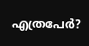എത്രപേര്‍?